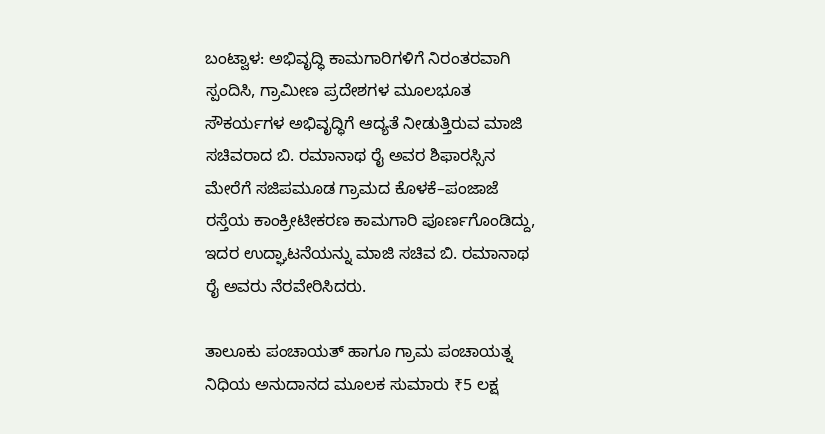ಬಂಟ್ವಾಳ: ಅಭಿವೃದ್ಧಿ ಕಾಮಗಾರಿಗಳಿಗೆ ನಿರಂತರವಾಗಿ ಸ್ಪಂದಿಸಿ, ಗ್ರಾಮೀಣ ಪ್ರದೇಶಗಳ ಮೂಲಭೂತ ಸೌಕರ್ಯಗಳ ಅಭಿವೃದ್ಧಿಗೆ ಆದ್ಯತೆ ನೀಡುತ್ತಿರುವ ಮಾಜಿ ಸಚಿವರಾದ ಬಿ. ರಮಾನಾಥ ರೈ ಅವರ ಶಿಫಾರಸ್ಸಿನ ಮೇರೆಗೆ ಸಜಿಪಮೂಡ ಗ್ರಾಮದ ಕೊಳಕೆ–ಪಂಜಾಜೆ ರಸ್ತೆಯ ಕಾಂಕ್ರೀಟೀಕರಣ ಕಾಮಗಾರಿ ಪೂರ್ಣಗೊಂಡಿದ್ದು, ಇದರ ಉದ್ಘಾಟನೆಯನ್ನು ಮಾಜಿ ಸಚಿವ ಬಿ. ರಮಾನಾಥ ರೈ ಅವರು ನೆರವೇರಿಸಿದರು.

ತಾಲೂಕು ಪಂಚಾಯತ್ ಹಾಗೂ ಗ್ರಾಮ ಪಂಚಾಯತ್ನ ನಿಧಿಯ ಅನುದಾನದ ಮೂಲಕ ಸುಮಾರು ₹5 ಲಕ್ಷ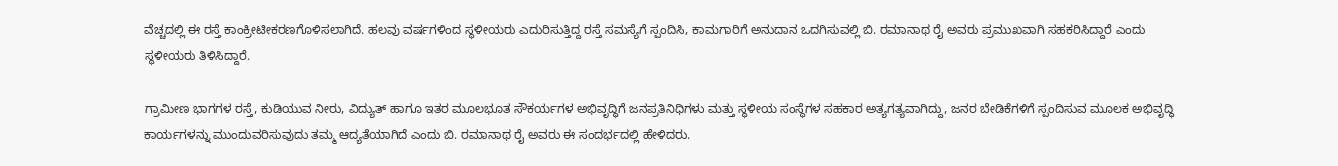ವೆಚ್ಚದಲ್ಲಿ ಈ ರಸ್ತೆ ಕಾಂಕ್ರೀಟೀಕರಣಗೊಳಿಸಲಾಗಿದೆ. ಹಲವು ವರ್ಷಗಳಿಂದ ಸ್ಥಳೀಯರು ಎದುರಿಸುತ್ತಿದ್ದ ರಸ್ತೆ ಸಮಸ್ಯೆಗೆ ಸ್ಪಂದಿಸಿ, ಕಾಮಗಾರಿಗೆ ಅನುದಾನ ಒದಗಿಸುವಲ್ಲಿ ಬಿ. ರಮಾನಾಥ ರೈ ಅವರು ಪ್ರಮುಖವಾಗಿ ಸಹಕರಿಸಿದ್ದಾರೆ ಎಂದು ಸ್ಥಳೀಯರು ತಿಳಿಸಿದ್ದಾರೆ.

ಗ್ರಾಮೀಣ ಭಾಗಗಳ ರಸ್ತೆ, ಕುಡಿಯುವ ನೀರು, ವಿದ್ಯುತ್ ಹಾಗೂ ಇತರ ಮೂಲಭೂತ ಸೌಕರ್ಯಗಳ ಅಭಿವೃದ್ಧಿಗೆ ಜನಪ್ರತಿನಿಧಿಗಳು ಮತ್ತು ಸ್ಥಳೀಯ ಸಂಸ್ಥೆಗಳ ಸಹಕಾರ ಅತ್ಯಗತ್ಯವಾಗಿದ್ದು, ಜನರ ಬೇಡಿಕೆಗಳಿಗೆ ಸ್ಪಂದಿಸುವ ಮೂಲಕ ಅಭಿವೃದ್ಧಿ ಕಾರ್ಯಗಳನ್ನು ಮುಂದುವರಿಸುವುದು ತಮ್ಮ ಆದ್ಯತೆಯಾಗಿದೆ ಎಂದು ಬಿ. ರಮಾನಾಥ ರೈ ಅವರು ಈ ಸಂದರ್ಭದಲ್ಲಿ ಹೇಳಿದರು.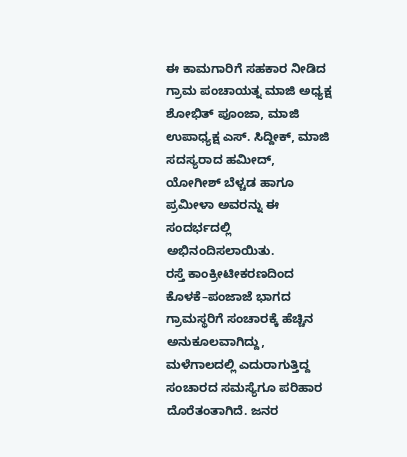ಈ ಕಾಮಗಾರಿಗೆ ಸಹಕಾರ ನೀಡಿದ ಗ್ರಾಮ ಪಂಚಾಯತ್ನ ಮಾಜಿ ಅಧ್ಯಕ್ಷ ಶೋಭಿತ್ ಪೂಂಜಾ, ಮಾಜಿ ಉಪಾಧ್ಯಕ್ಷ ಎಸ್. ಸಿದ್ದೀಕ್, ಮಾಜಿ ಸದಸ್ಯರಾದ ಹಮೀದ್, ಯೋಗೀಶ್ ಬೆಳ್ಚಡ ಹಾಗೂ ಪ್ರಮೀಳಾ ಅವರನ್ನು ಈ ಸಂದರ್ಭದಲ್ಲಿ ಅಭಿನಂದಿಸಲಾಯಿತು.
ರಸ್ತೆ ಕಾಂಕ್ರೀಟೀಕರಣದಿಂದ ಕೊಳಕೆ–ಪಂಜಾಜೆ ಭಾಗದ ಗ್ರಾಮಸ್ಥರಿಗೆ ಸಂಚಾರಕ್ಕೆ ಹೆಚ್ಚಿನ ಅನುಕೂಲವಾಗಿದ್ದು, ಮಳೆಗಾಲದಲ್ಲಿ ಎದುರಾಗುತ್ತಿದ್ದ ಸಂಚಾರದ ಸಮಸ್ಯೆಗೂ ಪರಿಹಾರ ದೊರೆತಂತಾಗಿದೆ. ಜನರ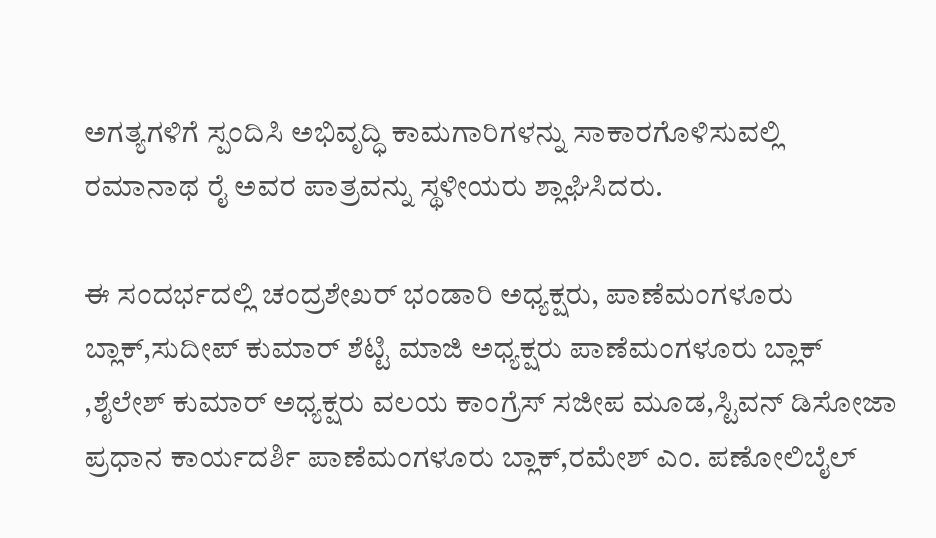ಅಗತ್ಯಗಳಿಗೆ ಸ್ಪಂದಿಸಿ ಅಭಿವೃದ್ಧಿ ಕಾಮಗಾರಿಗಳನ್ನು ಸಾಕಾರಗೊಳಿಸುವಲ್ಲಿ ರಮಾನಾಥ ರೈ ಅವರ ಪಾತ್ರವನ್ನು ಸ್ಥಳೀಯರು ಶ್ಲಾಘಿಸಿದರು.

ಈ ಸಂದರ್ಭದಲ್ಲಿ ಚಂದ್ರಶೇಖರ್ ಭಂಡಾರಿ ಅಧ್ಯಕ್ಷರು, ಪಾಣೆಮಂಗಳೂರು ಬ್ಲಾಕ್,ಸುದೀಪ್ ಕುಮಾರ್ ಶೆಟ್ಟಿ ಮಾಜಿ ಅಧ್ಯಕ್ಷರು ಪಾಣೆಮಂಗಳೂರು ಬ್ಲಾಕ್ ,ಶೈಲೇಶ್ ಕುಮಾರ್ ಅಧ್ಯಕ್ಷರು ವಲಯ ಕಾಂಗ್ರೆಸ್ ಸಜೀಪ ಮೂಡ,ಸ್ಟಿವನ್ ಡಿಸೋಜಾ ಪ್ರಧಾನ ಕಾರ್ಯದರ್ಶಿ ಪಾಣೆಮಂಗಳೂರು ಬ್ಲಾಕ್,ರಮೇಶ್ ಎಂ. ಪಣೋಲಿಬೈಲ್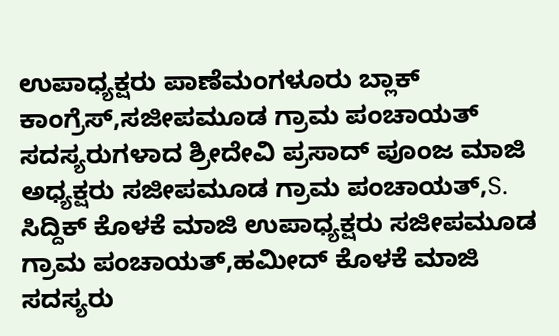ಉಪಾಧ್ಯಕ್ಷರು ಪಾಣೆಮಂಗಳೂರು ಬ್ಲಾಕ್ ಕಾಂಗ್ರೆಸ್,ಸಜೀಪಮೂಡ ಗ್ರಾಮ ಪಂಚಾಯತ್ ಸದಸ್ಯರುಗಳಾದ ಶ್ರೀದೇವಿ ಪ್ರಸಾದ್ ಪೂಂಜ ಮಾಜಿ ಅಧ್ಯಕ್ಷರು ಸಜೀಪಮೂಡ ಗ್ರಾಮ ಪಂಚಾಯತ್,S. ಸಿದ್ದಿಕ್ ಕೊಳಕೆ ಮಾಜಿ ಉಪಾಧ್ಯಕ್ಷರು ಸಜೀಪಮೂಡ ಗ್ರಾಮ ಪಂಚಾಯತ್,ಹಮೀದ್ ಕೊಳಕೆ ಮಾಜಿ ಸದಸ್ಯರು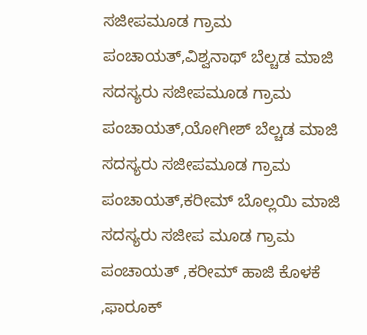ಸಜೀಪಮೂಡ ಗ್ರಾಮ ಪಂಚಾಯತ್,ವಿಶ್ವನಾಥ್ ಬೆಲ್ಚಡ ಮಾಜಿ ಸದಸ್ಯರು ಸಜೀಪಮೂಡ ಗ್ರಾಮ ಪಂಚಾಯತ್,ಯೋಗೀಶ್ ಬೆಲ್ಚಡ ಮಾಜಿ ಸದಸ್ಯರು ಸಜೀಪಮೂಡ ಗ್ರಾಮ ಪಂಚಾಯತ್,ಕರೀಮ್ ಬೊಲ್ಲಯಿ ಮಾಜಿ ಸದಸ್ಯರು ಸಜೀಪ ಮೂಡ ಗ್ರಾಮ ಪಂಚಾಯತ್ ,ಕರೀಮ್ ಹಾಜಿ ಕೊಳಕೆ ,ಫಾರೂಕ್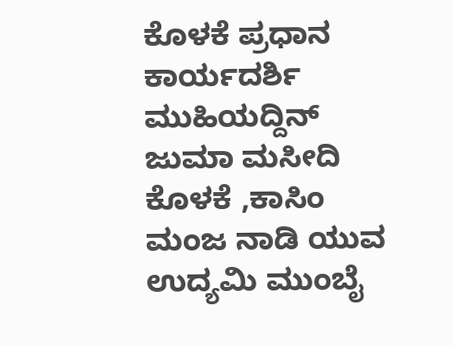ಕೊಳಕೆ ಪ್ರಧಾನ ಕಾರ್ಯದರ್ಶಿ ಮುಹಿಯದ್ದಿನ್ ಜುಮಾ ಮಸೀದಿ ಕೊಳಕೆ ,ಕಾಸಿಂ ಮಂಜ ನಾಡಿ ಯುವ ಉದ್ಯಮಿ ಮುಂಬೈ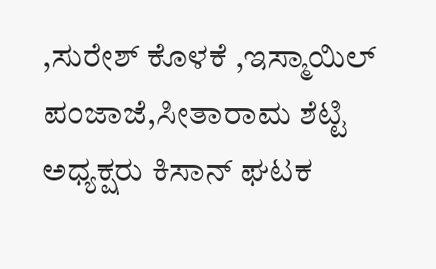,ಸುರೇಶ್ ಕೊಳಕೆ ,ಇಸ್ಮಾಯಿಲ್ ಪಂಜಾಜೆ,ಸೀತಾರಾಮ ಶೆಟ್ಟಿ ಅಧ್ಯಕ್ಷರು ಕಿಸಾನ್ ಘಟಕ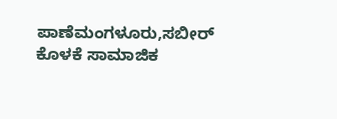ಪಾಣೆಮಂಗಳೂರು,ಸಬೀರ್ ಕೊಳಕೆ ಸಾಮಾಜಿಕ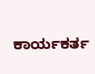ಕಾರ್ಯಕರ್ತ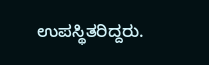ಉಪಸ್ಥಿತರಿದ್ದರು.